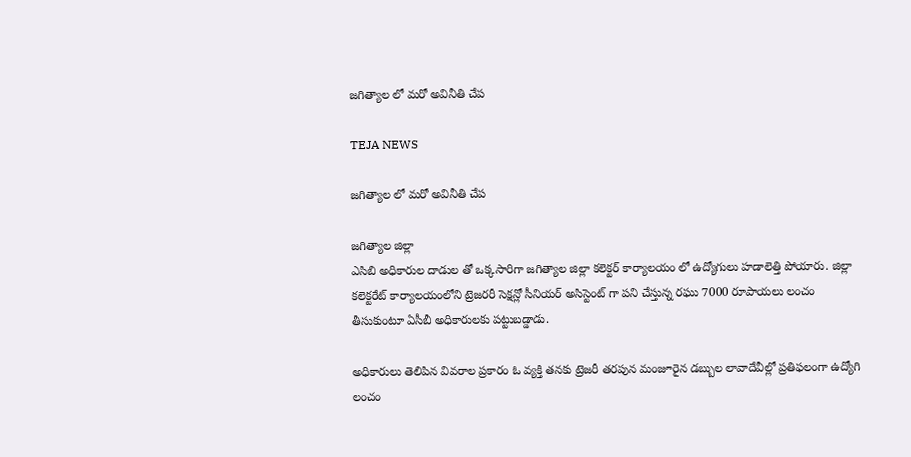జగిత్యాల లో మరో అవినీతి చేప

TEJA NEWS

జగిత్యాల లో మరో అవినీతి చేప

జగిత్యాల జిల్లా
ఎసిబి అధికారుల దాడుల తో ఒక్కసారిగా జగిత్యాల జిల్లా కలెక్టర్ కార్యాలయం లో ఉద్యోగులు హడాలెత్తి పోయారు. జిల్లా కలెక్టరేట్ కార్యాలయంలోని ట్రెజరరీ సెక్షన్లో సీనియర్ అసిస్టెంట్ గా పని చేస్తున్న రఘు 7000 రూపాయలు లంచం తీసుకుంటూ ఏసీబీ అధికారులకు పట్టుబడ్డాడు.

అధికారులు తెలిపిన వివరాల ప్రకారం ఓ వ్యక్తి తనకు ట్రెజరీ తరపున మంజూరైన డబ్బుల లావాదేవీల్లో ప్రతిఫలంగా ఉద్యోగి లంచం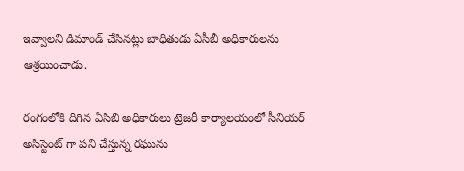ఇవ్వాలని డిమాండ్ చేసినట్లు బాధితుడు ఏసీబీ అధికారులను ఆశ్రయించాడు.

రంగంలోకి దిగిన ఏసిబి అధికారులు ట్రెజరీ కార్యాలయంలో సీనియర్ అసిస్టెంట్ గా పని చేస్తున్న రఘును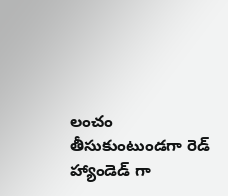లంచం తీసుకుంటుండగా రెడ్ హ్యాండెడ్ గా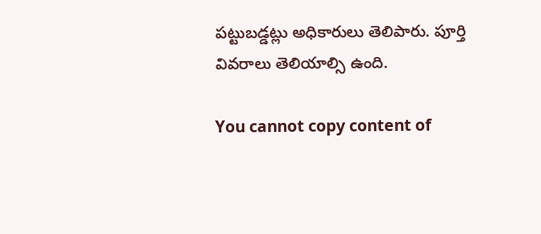పట్టుబడ్డట్లు అధికారులు తెలిపారు. పూర్తి వివరాలు తెలియాల్సి ఉంది.

You cannot copy content of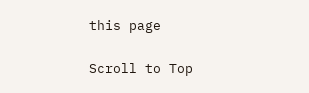this page

Scroll to Top